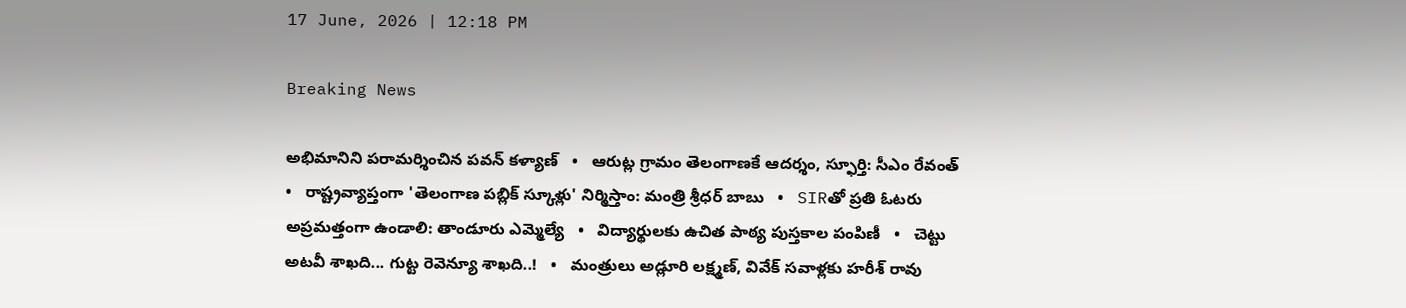17 June, 2026 | 12:18 PM

Breaking News

అభిమానిని పరామర్శించిన పవన్ కళ్యాణ్   •   ఆరుట్ల గ్రామం తెలంగాణకే ఆదర్శం, స్ఫూర్తి: సీఎం రేవంత్   •   రాష్ట్రవ్యాప్తంగా 'తెలంగాణ పబ్లిక్ స్కూళ్లు' నిర్మిస్తాం: మంత్రి శ్రీధర్ బాబు   •   SIRతో ప్రతి ఓటరు అప్రమత్తంగా ఉండాలి: తాండూరు ఎమ్మెల్యే   •   విద్యార్థులకు ఉచిత పాఠ్య పుస్తకాల పంపిణీ   •   చెట్టు అటవీ శాఖది... గుట్ట రెవెన్యూ శాఖది..!   •   మంత్రులు అడ్లూరి లక్ష్మణ్, వివేక్‌ సవాళ్లకు హరీశ్ రావు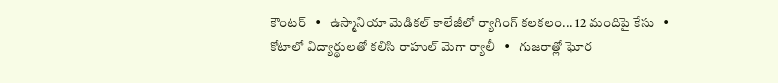కౌంటర్   •   ఉస్మానియా మెడికల్ కాలేజీలో ర్యాగింగ్ కలకలం... 12 మందిపై కేసు   •   కోటాలో విద్యార్థులతో కలిసి రాహుల్ మెగా ర్యాలీ   •   గుజరాత్లో ఘోర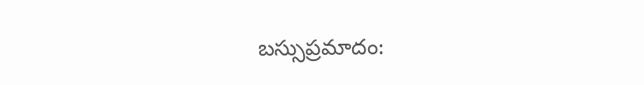బస్సుప్రమాదం: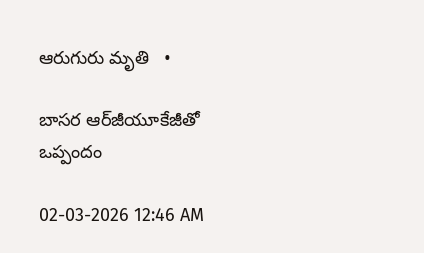ఆరుగురు మృతి   •

బాసర ఆర్‌జీయూకేజీతో ఒప్పందం

02-03-2026 12:46 AM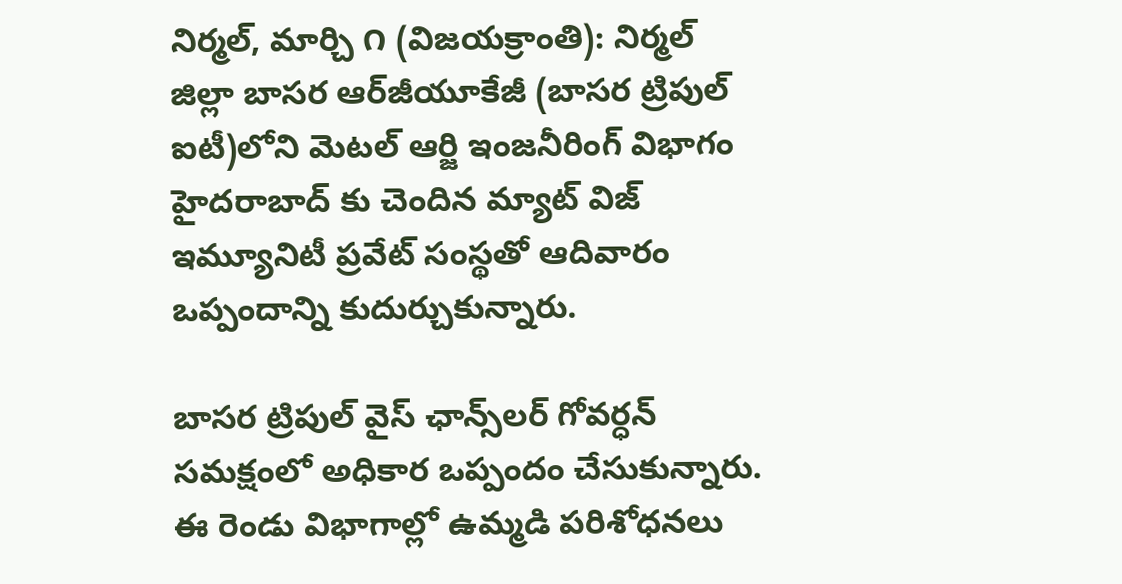నిర్మల్, మార్చి ౧ (విజయక్రాంతి): నిర్మల్ జిల్లా బాసర ఆర్‌జీయూకేజీ (బాసర ట్రిపుల్ ఐటీ)లోని మెటల్ ఆర్జి ఇంజనీరింగ్ విభాగం హైదరాబాద్ కు చెందిన మ్యాట్ విజ్ ఇమ్యూనిటీ ప్రవేట్ సంస్థతో ఆదివారం ఒప్పందాన్ని కుదుర్చుకున్నారు.

బాసర ట్రిపుల్ వైస్ ఛాన్స్‌లర్ గోవర్ధన్ సమక్షంలో అధికార ఒప్పందం చేసుకున్నారు. ఈ రెండు విభాగాల్లో ఉమ్మడి పరిశోధనలు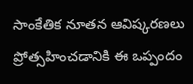సాంకేతిక నూతన ఆవిష్కరణలు ప్రోత్సహించడానికి ఈ ఒప్పందం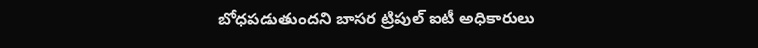బోధపడుతుందని బాసర ట్రిపుల్ ఐటీ అధికారులు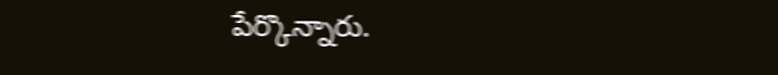పేర్కొన్నారు.